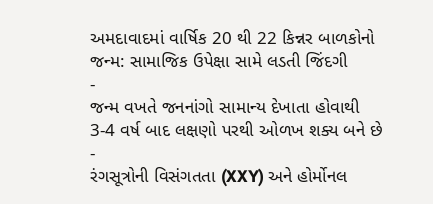અમદાવાદમાં વાર્ષિક 20 થી 22 કિન્નર બાળકોનો જન્મ: સામાજિક ઉપેક્ષા સામે લડતી જિંદગી
-
જન્મ વખતે જનનાંગો સામાન્ય દેખાતા હોવાથી 3-4 વર્ષ બાદ લક્ષણો પરથી ઓળખ શક્ય બને છે
-
રંગસૂત્રોની વિસંગતતા (XXY) અને હોર્મોનલ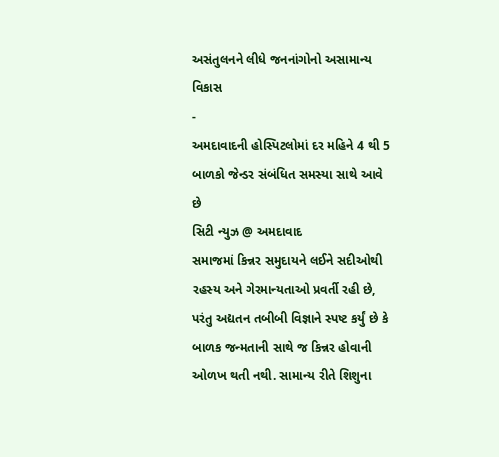અસંતુલનને લીધે જનનાંગોનો અસામાન્ય વિકાસ
-
અમદાવાદની હોસ્પિટલોમાં દર મહિને 4 થી 5 બાળકો જેન્ડર સંબંધિત સમસ્યા સાથે આવે છે
સિટી ન્યુઝ @ અમદાવાદ
સમાજમાં કિન્નર સમુદાયને લઈને સદીઓથી રહસ્ય અને ગેરમાન્યતાઓ પ્રવર્તી રહી છે, પરંતુ અદ્યતન તબીબી વિજ્ઞાને સ્પષ્ટ કર્યું છે કે બાળક જન્મતાની સાથે જ કિન્નર હોવાની ઓળખ થતી નથી. સામાન્ય રીતે શિશુના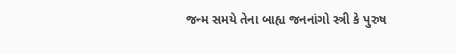જન્મ સમયે તેના બાહ્ય જનનાંગો સ્ત્રી કે પુરુષ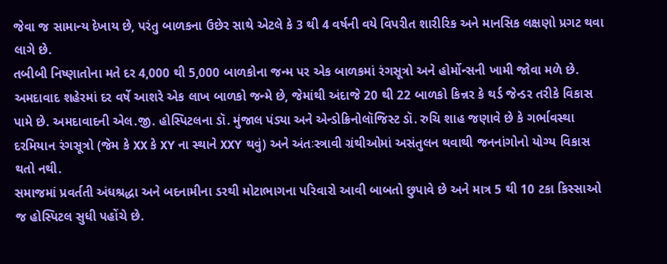જેવા જ સામાન્ય દેખાય છે, પરંતુ બાળકના ઉછેર સાથે એટલે કે 3 થી 4 વર્ષની વયે વિપરીત શારીરિક અને માનસિક લક્ષણો પ્રગટ થવા લાગે છે.
તબીબી નિષ્ણાતોના મતે દર 4,000 થી 5,000 બાળકોના જન્મ પર એક બાળકમાં રંગસૂત્રો અને હોર્મોન્સની ખામી જોવા મળે છે. અમદાવાદ શહેરમાં દર વર્ષે આશરે એક લાખ બાળકો જન્મે છે, જેમાંથી અંદાજે 20 થી 22 બાળકો કિન્નર કે થર્ડ જેન્ડર તરીકે વિકાસ પામે છે. અમદાવાદની એલ.જી. હોસ્પિટલના ડૉ. મુંજાલ પંડ્યા અને એન્ડોક્રિનોલૉજિસ્ટ ડૉ. રુચિ શાહ જણાવે છે કે ગર્ભાવસ્થા દરમિયાન રંગસૂત્રો (જેમ કે XX કે XY ના સ્થાને XXY થવું) અને અંતઃસ્ત્રાવી ગ્રંથીઓમાં અસંતુલન થવાથી જનનાંગોનો યોગ્ય વિકાસ થતો નથી.
સમાજમાં પ્રવર્તતી અંધશ્રદ્ધા અને બદનામીના ડરથી મોટાભાગના પરિવારો આવી બાબતો છુપાવે છે અને માત્ર 5 થી 10 ટકા કિસ્સાઓ જ હોસ્પિટલ સુધી પહોંચે છે.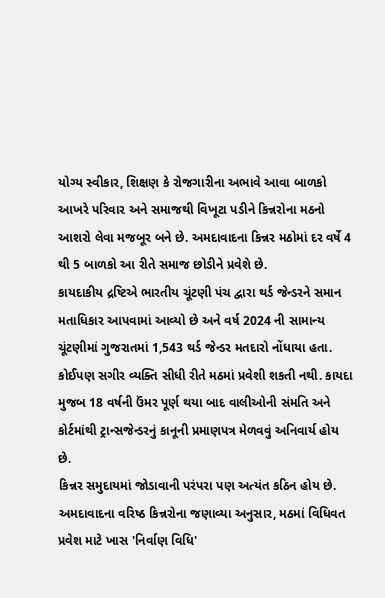યોગ્ય સ્વીકાર, શિક્ષણ કે રોજગારીના અભાવે આવા બાળકો આખરે પરિવાર અને સમાજથી વિખૂટા પડીને કિન્નરોના મઠનો આશરો લેવા મજબૂર બને છે. અમદાવાદના કિન્નર મઠોમાં દર વર્ષે 4 થી 5 બાળકો આ રીતે સમાજ છોડીને પ્રવેશે છે.
કાયદાકીય દ્રષ્ટિએ ભારતીય ચૂંટણી પંચ દ્વારા થર્ડ જેન્ડરને સમાન મતાધિકાર આપવામાં આવ્યો છે અને વર્ષ 2024 ની સામાન્ય ચૂંટણીમાં ગુજરાતમાં 1,543 થર્ડ જેન્ડર મતદારો નોંધાયા હતા. કોઈપણ સગીર વ્યક્તિ સીધી રીતે મઠમાં પ્રવેશી શકતી નથી. કાયદા મુજબ 18 વર્ષની ઉંમર પૂર્ણ થયા બાદ વાલીઓની સંમતિ અને કોર્ટમાંથી ટ્રાન્સજેન્ડરનું કાનૂની પ્રમાણપત્ર મેળવવું અનિવાર્ય હોય છે.
કિન્નર સમુદાયમાં જોડાવાની પરંપરા પણ અત્યંત કઠિન હોય છે. અમદાવાદના વરિષ્ઠ કિન્નરોના જણાવ્યા અનુસાર, મઠમાં વિધિવત પ્રવેશ માટે ખાસ 'નિર્વાણ વિધિ'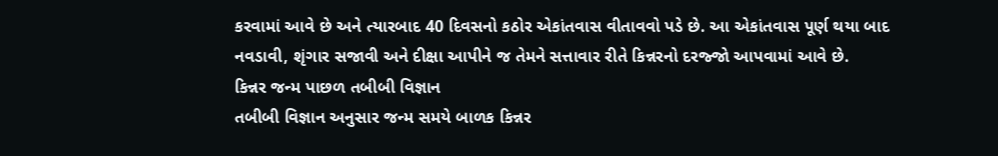કરવામાં આવે છે અને ત્યારબાદ 40 દિવસનો કઠોર એકાંતવાસ વીતાવવો પડે છે. આ એકાંતવાસ પૂર્ણ થયા બાદ નવડાવી, શૃંગાર સજાવી અને દીક્ષા આપીને જ તેમને સત્તાવાર રીતે કિન્નરનો દરજ્જો આપવામાં આવે છે.
કિન્નર જન્મ પાછળ તબીબી વિજ્ઞાન
તબીબી વિજ્ઞાન અનુસાર જન્મ સમયે બાળક કિન્નર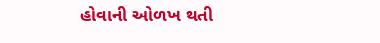હોવાની ઓળખ થતી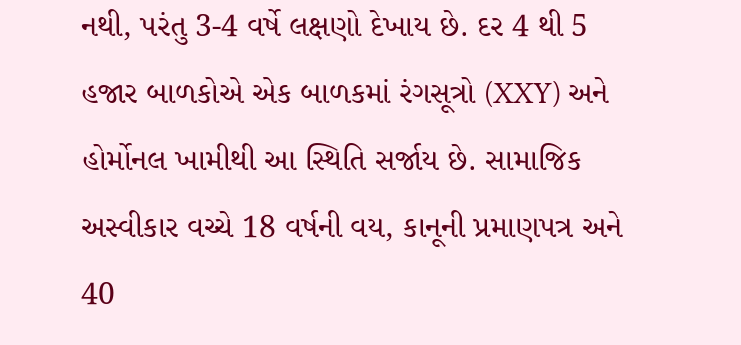નથી, પરંતુ 3-4 વર્ષે લક્ષણો દેખાય છે. દર 4 થી 5 હજાર બાળકોએ એક બાળકમાં રંગસૂત્રો (XXY) અને હોર્મોનલ ખામીથી આ સ્થિતિ સર્જાય છે. સામાજિક અસ્વીકાર વચ્ચે 18 વર્ષની વય, કાનૂની પ્રમાણપત્ર અને 40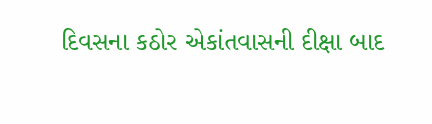દિવસના કઠોર એકાંતવાસની દીક્ષા બાદ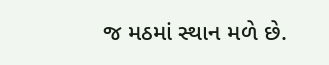જ મઠમાં સ્થાન મળે છે.